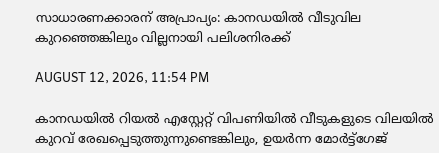സാധാരണക്കാരന് അപ്രാപ്യം: കാനഡയില്‍ വീടുവില കുറഞ്ഞെങ്കിലും വില്ലനായി പലിശനിരക്ക്

AUGUST 12, 2026, 11:54 PM

കാനഡയില്‍ റിയല്‍ എസ്റ്റേറ്റ് വിപണിയില്‍ വീടുകളുടെ വിലയില്‍ കുറവ് രേഖപ്പെടുത്തുന്നുണ്ടെങ്കിലും, ഉയര്‍ന്ന മോര്‍ട്ട്‌ഗേജ്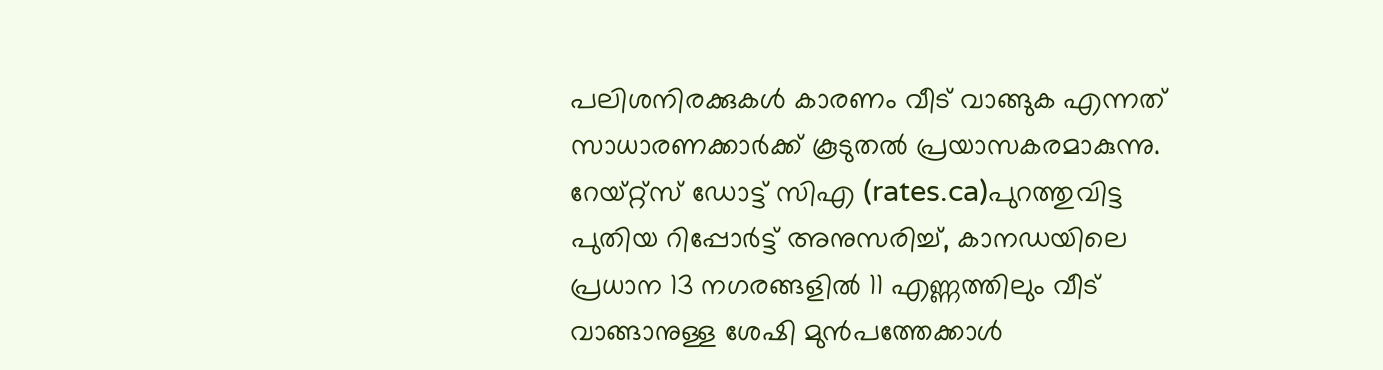പലിശനിരക്കുകള്‍ കാരണം വീട് വാങ്ങുക എന്നത് സാധാരണക്കാര്‍ക്ക് കൂടുതല്‍ പ്രയാസകരമാകുന്നു. റേയ്റ്റ്‌സ് ഡോട്ട് സിഎ (rates.ca)പുറത്തുവിട്ട പുതിയ റിപ്പോര്‍ട്ട് അനുസരിച്ച്, കാനഡയിലെ പ്രധാന 13 നഗരങ്ങളില്‍ 11 എണ്ണത്തിലും വീട് വാങ്ങാനുള്ള ശേഷി മുന്‍പത്തേക്കാള്‍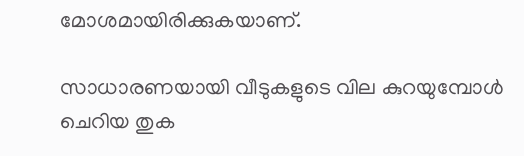മോശമായിരിക്കുകയാണ്.

സാധാരണയായി വീടുകളുടെ വില കുറയുമ്പോള്‍ ചെറിയ തുക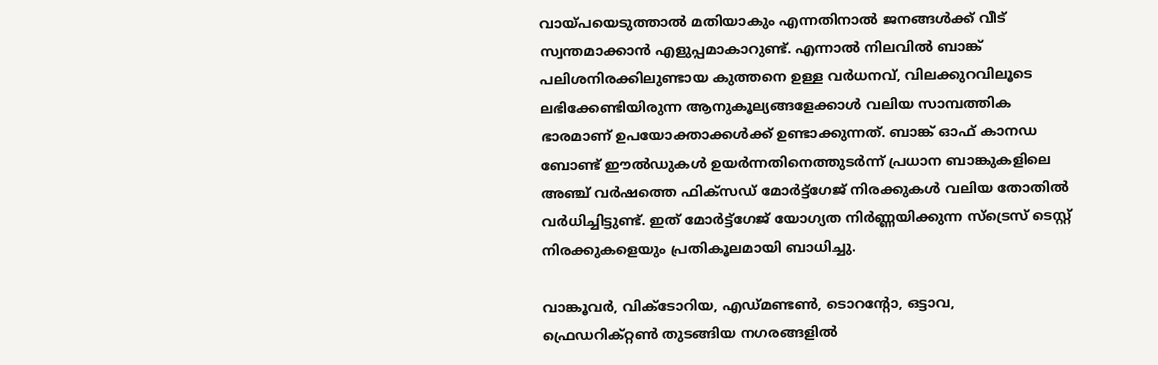വായ്പയെടുത്താല്‍ മതിയാകും എന്നതിനാല്‍ ജനങ്ങള്‍ക്ക് വീട് സ്വന്തമാക്കാന്‍ എളുപ്പമാകാറുണ്ട്. എന്നാല്‍ നിലവില്‍ ബാങ്ക് പലിശനിരക്കിലുണ്ടായ കുത്തനെ ഉള്ള വര്‍ധനവ്, വിലക്കുറവിലൂടെ ലഭിക്കേണ്ടിയിരുന്ന ആനുകൂല്യങ്ങളേക്കാള്‍ വലിയ സാമ്പത്തിക ഭാരമാണ് ഉപയോക്താക്കള്‍ക്ക് ഉണ്ടാക്കുന്നത്. ബാങ്ക് ഓഫ് കാനഡ ബോണ്ട് ഈല്‍ഡുകള്‍ ഉയര്‍ന്നതിനെത്തുടര്‍ന്ന് പ്രധാന ബാങ്കുകളിലെ അഞ്ച് വര്‍ഷത്തെ ഫിക്‌സഡ് മോര്‍ട്ട്‌ഗേജ് നിരക്കുകള്‍ വലിയ തോതില്‍ വര്‍ധിച്ചിട്ടുണ്ട്. ഇത് മോര്‍ട്ട്‌ഗേജ് യോഗ്യത നിര്‍ണ്ണയിക്കുന്ന സ്‌ട്രെസ് ടെസ്റ്റ് നിരക്കുകളെയും പ്രതികൂലമായി ബാധിച്ചു.

വാങ്കൂവര്‍, വിക്ടോറിയ, എഡ്മണ്ടണ്‍, ടൊറന്റോ, ഒട്ടാവ, ഫ്രെഡറിക്റ്റണ്‍ തുടങ്ങിയ നഗരങ്ങളില്‍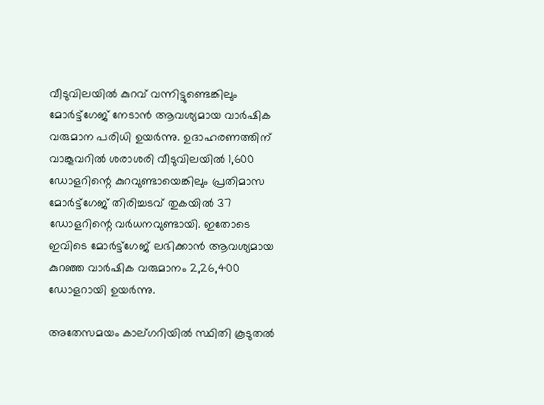വീടുവിലയില്‍ കുറവ് വന്നിട്ടുണ്ടെങ്കിലും മോര്‍ട്ട്‌ഗേജ് നേടാന്‍ ആവശ്യമായ വാര്‍ഷിക വരുമാന പരിധി ഉയര്‍ന്നു. ഉദാഹരണത്തിന് വാങ്കൂവറില്‍ ശരാശരി വീടുവിലയില്‍ 1,600 ഡോളറിന്റെ കുറവുണ്ടായെങ്കിലും പ്രതിമാസ മോര്‍ട്ട്‌ഗേജ് തിരിച്ചടവ് തുകയില്‍ 37 ഡോളറിന്റെ വര്‍ധനവുണ്ടായി. ഇതോടെ ഇവിടെ മോര്‍ട്ട്‌ഗേജ് ലഭിക്കാന്‍ ആവശ്യമായ കുറഞ്ഞ വാര്‍ഷിക വരുമാനം 2,26,400 ഡോളറായി ഉയര്‍ന്നു.

അതേസമയം കാല്ഗറിയില്‍ സ്ഥിതി കൂടുതല്‍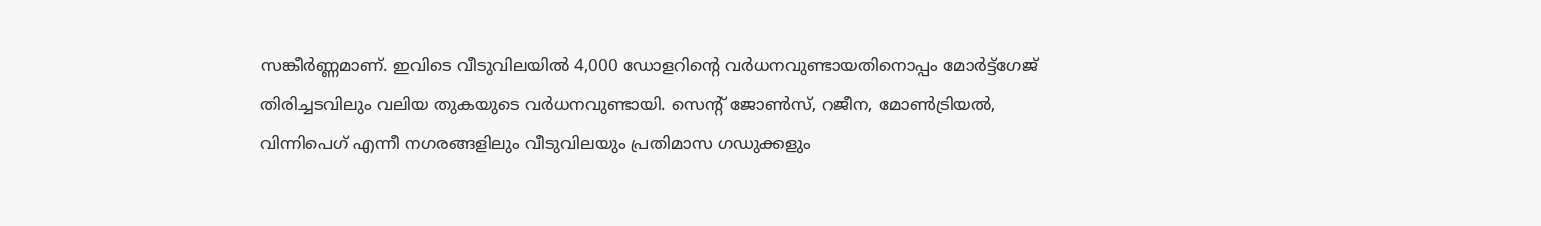സങ്കീര്‍ണ്ണമാണ്. ഇവിടെ വീടുവിലയില്‍ 4,000 ഡോളറിന്റെ വര്‍ധനവുണ്ടായതിനൊപ്പം മോര്‍ട്ട്‌ഗേജ് തിരിച്ചടവിലും വലിയ തുകയുടെ വര്‍ധനവുണ്ടായി. സെന്റ് ജോണ്‍സ്, റജീന, മോണ്‍ട്രിയല്‍, വിന്നിപെഗ് എന്നീ നഗരങ്ങളിലും വീടുവിലയും പ്രതിമാസ ഗഡുക്കളും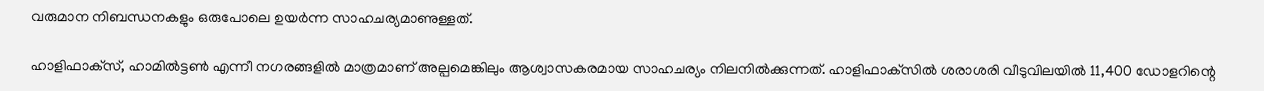വരുമാന നിബന്ധനകളും ഒരുപോലെ ഉയര്‍ന്ന സാഹചര്യമാണുള്ളത്.

ഹാളിഫാക്‌സ്, ഹാമില്‍ട്ടണ്‍ എന്നീ നഗരങ്ങളില്‍ മാത്രമാണ് അല്പമെങ്കിലും ആശ്വാസകരമായ സാഹചര്യം നിലനില്‍ക്കുന്നത്. ഹാളിഫാക്‌സില്‍ ശരാശരി വീടുവിലയില്‍ 11,400 ഡോളറിന്റെ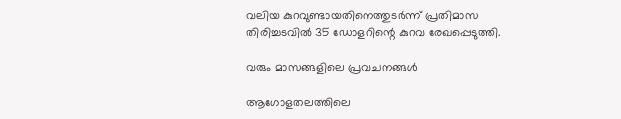വലിയ കുറവുണ്ടായതിനെത്തുടര്‍ന്ന് പ്രതിമാസ തിരിച്ചടവില്‍ 35 ഡോളറിന്റെ കുറവ രേഖപ്പെടുത്തി.

വരും മാസങ്ങളിലെ പ്രവചനങ്ങള്‍

ആഗോളതലത്തിലെ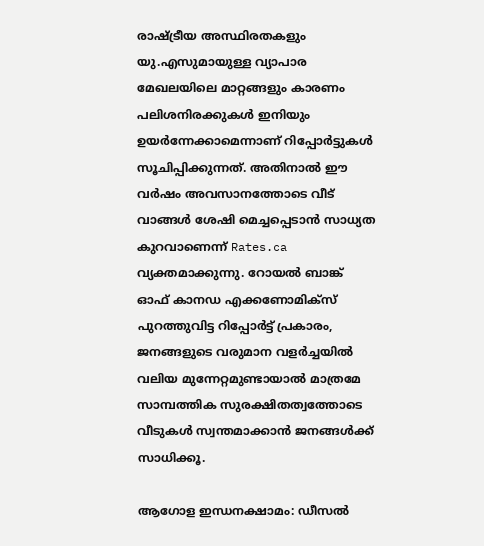രാഷ്ട്രീയ അസ്ഥിരതകളും യു.എസുമായുള്ള വ്യാപാര മേഖലയിലെ മാറ്റങ്ങളും കാരണം പലിശനിരക്കുകള്‍ ഇനിയും ഉയര്‍ന്നേക്കാമെന്നാണ് റിപ്പോര്‍ട്ടുകള്‍ സൂചിപ്പിക്കുന്നത്. അതിനാല്‍ ഈ വര്‍ഷം അവസാനത്തോടെ വീട് വാങ്ങള്‍ ശേഷി മെച്ചപ്പെടാന്‍ സാധ്യത കുറവാണെന്ന് Rates.ca വ്യക്തമാക്കുന്നു. റോയല്‍ ബാങ്ക് ഓഫ് കാനഡ എക്കണോമിക്‌സ് പുറത്തുവിട്ട റിപ്പോര്‍ട്ട് പ്രകാരം, ജനങ്ങളുടെ വരുമാന വളര്‍ച്ചയില്‍ വലിയ മുന്നേറ്റമുണ്ടായാല്‍ മാത്രമേ സാമ്പത്തിക സുരക്ഷിതത്വത്തോടെ വീടുകള്‍ സ്വന്തമാക്കാന്‍ ജനങ്ങള്‍ക്ക് സാധിക്കൂ.

ആഗോള ഇന്ധനക്ഷാമം: ഡീസല്‍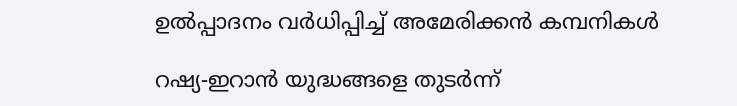ഉല്‍പ്പാദനം വര്‍ധിപ്പിച്ച് അമേരിക്കന്‍ കമ്പനികള്‍

റഷ്യ-ഇറാന്‍ യുദ്ധങ്ങളെ തുടര്‍ന്ന്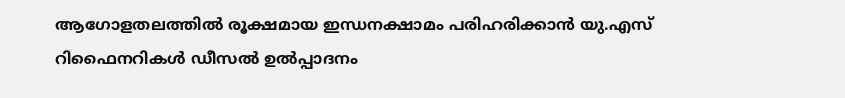ആഗോളതലത്തില്‍ രൂക്ഷമായ ഇന്ധനക്ഷാമം പരിഹരിക്കാന്‍ യു.എസ് റിഫൈനറികള്‍ ഡീസല്‍ ഉല്‍പ്പാദനം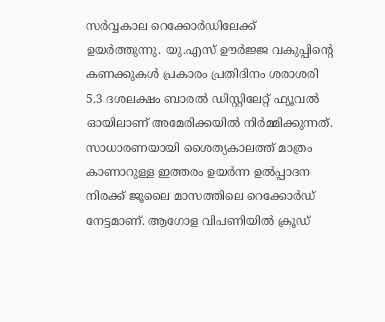സര്‍വ്വകാല റെക്കോര്‍ഡിലേക്ക് ഉയര്‍ത്തുന്നു. യു.എസ് ഊര്‍ജ്ജ വകുപ്പിന്റെ കണക്കുകള്‍ പ്രകാരം പ്രതിദിനം ശരാശരി 5.3 ദശലക്ഷം ബാരല്‍ ഡിസ്റ്റിലേറ്റ് ഫ്യൂവല്‍ ഓയിലാണ് അമേരിക്കയില്‍ നിര്‍മ്മിക്കുന്നത്. സാധാരണയായി ശൈത്യകാലത്ത് മാത്രം കാണാറുള്ള ഇത്തരം ഉയര്‍ന്ന ഉല്‍പ്പാദന നിരക്ക് ജൂലൈ മാസത്തിലെ റെക്കോര്‍ഡ് നേട്ടമാണ്. ആഗോള വിപണിയില്‍ ക്രൂഡ്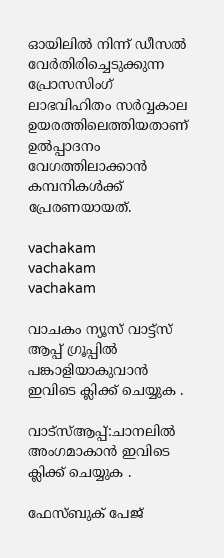ഓയിലില്‍ നിന്ന് ഡീസല്‍ വേര്‍തിരിച്ചെടുക്കുന്ന പ്രോസസിംഗ് ലാഭവിഹിതം സര്‍വ്വകാല ഉയരത്തിലെത്തിയതാണ് ഉല്‍പ്പാദനം വേഗത്തിലാക്കാന്‍ കമ്പനികള്‍ക്ക് പ്രേരണയായത്.

vachakam
vachakam
vachakam

വാചകം ന്യൂസ് വാട്ട്സ് ആപ്പ് ഗ്രൂപ്പിൽ പങ്കാളിയാകുവാൻ ഇവിടെ ക്ലിക്ക് ചെയ്യുക .

വാട്സ്ആപ്പ്:ചാനലിൽ അംഗമാകാൻ ഇവിടെ ക്ലിക്ക് ചെയ്യുക .

ഫേസ്ബുക് പേജ്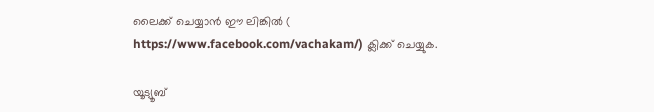ലൈക്ക് ചെയ്യാൻ ഈ ലിങ്കിൽ (
https://www.facebook.com/vachakam/) ക്ലിക്ക് ചെയ്യുക.

യൂട്യൂബ്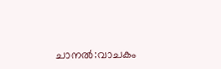ചാനൽ:വാചകം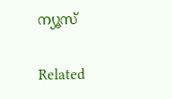ന്യൂസ്

Related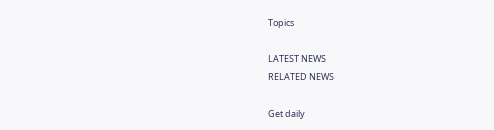Topics

LATEST NEWS
RELATED NEWS

Get daily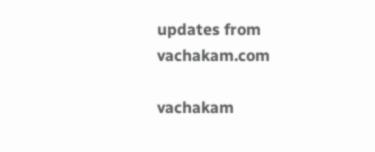updates from vachakam.com

vachakam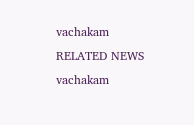vachakam
RELATED NEWS
vachakam